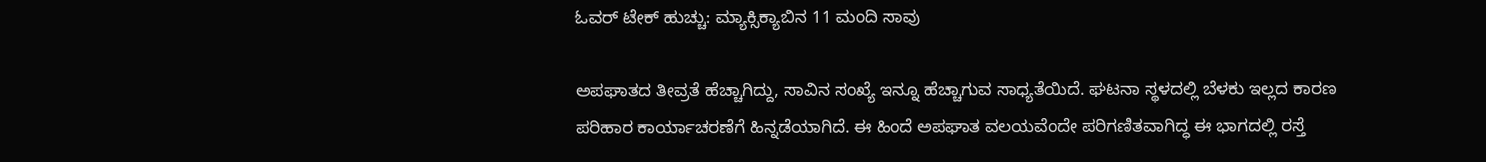ಓವರ್ ಟೇಕ್ ಹುಚ್ಚು: ಮ್ಯಾಕ್ಸಿಕ್ಯಾಬಿನ 11 ಮಂದಿ ಸಾವು

ಅಪಘಾತದ ತೀವ್ರತೆ ಹೆಚ್ಚಾಗಿದ್ದು, ಸಾವಿನ ಸಂಖ್ಯೆ ಇನ್ನೂ ಹೆಚ್ಚಾಗುವ ಸಾಧ್ಯತೆಯಿದೆ. ಘಟನಾ ಸ್ಥಳದಲ್ಲಿ ಬೆಳಕು ಇಲ್ಲದ ಕಾರಣ ಪರಿಹಾರ ಕಾರ್ಯಾಚರಣೆಗೆ ಹಿನ್ನಡೆಯಾಗಿದೆ. ಈ ಹಿಂದೆ ಅಪಘಾತ ವಲಯವೆಂದೇ ಪರಿಗಣಿತವಾಗಿದ್ಧ ಈ ಭಾಗದಲ್ಲಿ ರಸ್ತೆ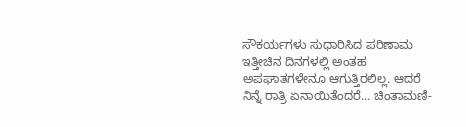ಸೌಕರ್ಯಗಳು ಸುಧಾರಿಸಿದ ಪರಿಣಾಮ ಇತ್ತೀಚಿನ ದಿನಗಳಲ್ಲಿ ಅಂತಹ ಅಪಘಾತಗಳೇನೂ ಆಗುತ್ತಿರಲಿಲ್ಲ. ಆದರೆ
ನಿನ್ನೆ ರಾತ್ರಿ ಏನಾಯಿತೆಂದರೆ... ಚಿಂತಾಮಣಿ-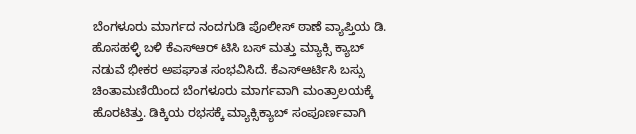ಬೆಂಗಳೂರು ಮಾರ್ಗದ ನಂದಗುಡಿ ಪೊಲೀಸ್ ಠಾಣೆ ವ್ಯಾಪ್ತಿಯ ಡಿ. ಹೊಸಹಳ್ಳಿ ಬಳಿ ಕೆಎಸ್ಆರ್ ಟಿಸಿ ಬಸ್ ಮತ್ತು ಮ್ಯಾಕ್ಸಿ ಕ್ಯಾಬ್ ನಡುವೆ ಭೀಕರ ಅಪಘಾತ ಸಂಭವಿಸಿದೆ. ಕೆಎಸ್ಆರ್ಟಿಸಿ ಬಸ್ಸು ಚಿಂತಾಮಣಿಯಿಂದ ಬೆಂಗಳೂರು ಮಾರ್ಗವಾಗಿ ಮಂತ್ರಾಲಯಕ್ಕೆ ಹೊರಟಿತ್ತು. ಡಿಕ್ಕಿಯ ರಭಸಕ್ಕೆ ಮ್ಯಾಕ್ಸಿಕ್ಯಾಬ್ ಸಂಪೂರ್ಣವಾಗಿ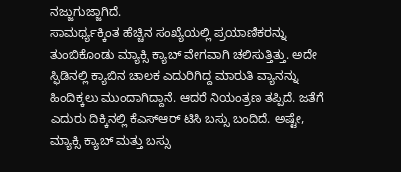ನಜ್ಜುಗುಜ್ಜಾಗಿದೆ.
ಸಾಮರ್ಥ್ಯಕ್ಕಿಂತ ಹೆಚ್ಚಿನ ಸಂಖ್ಯೆಯಲ್ಲಿ ಪ್ರಯಾಣಿಕರನ್ನು ತುಂಬಿಕೊಂಡು ಮ್ಯಾಕ್ಸಿ ಕ್ಯಾಬ್ ವೇಗವಾಗಿ ಚಲಿಸುತ್ತಿತ್ತು. ಅದೇ ಸ್ಫಿಡಿನಲ್ಲಿ ಕ್ಯಾಬಿನ ಚಾಲಕ ಎದುರಿಗಿದ್ದ ಮಾರುತಿ ವ್ಯಾನನ್ನು ಹಿಂದಿಕ್ಕಲು ಮುಂದಾಗಿದ್ದಾನೆ. ಆದರೆ ನಿಯಂತ್ರಣ ತಪ್ಪಿದೆ. ಜತೆಗೆ ಎದುರು ದಿಕ್ಕಿನಲ್ಲಿ ಕೆಎಸ್ಆರ್ ಟಿಸಿ ಬಸ್ಸು ಬಂದಿದೆ. ಅಷ್ಟೇ, ಮ್ಯಾಕ್ಸಿ ಕ್ಯಾಬ್ ಮತ್ತು ಬಸ್ಸು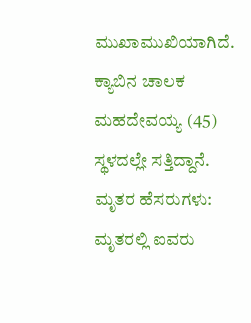ಮುಖಾಮುಖಿಯಾಗಿದೆ. ಕ್ಯಾಬಿನ ಚಾಲಕ ಮಹದೇವಯ್ಯ (45) ಸ್ಥಳದಲ್ಲೇ ಸತ್ತಿದ್ದಾನೆ.
ಮೃತರ ಹೆಸರುಗಳು: ಮೃತರಲ್ಲಿ ಐವರು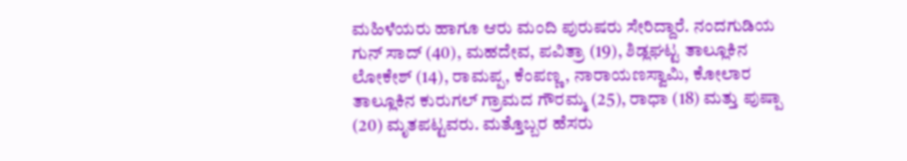ಮಹಿಳೆಯರು ಹಾಗೂ ಆರು ಮಂದಿ ಪುರುಷರು ಸೇರಿದ್ದಾರೆ. ನಂದಗುಡಿಯ ಗುನ್ ಸಾದ್ (40), ಮಹದೇವ, ಪವಿತ್ರಾ (19), ಶಿಡ್ಲಘಟ್ಟ ತಾಲ್ಲೂಕಿನ ಲೋಕೇಶ್ (14), ರಾಮಪ್ಪ, ಕೆಂಪಣ್ಣ, ನಾರಾಯಣಸ್ವಾಮಿ, ಕೋಲಾರ ತಾಲ್ಲೂಕಿನ ಕುರುಗಲ್ ಗ್ರಾಮದ ಗೌರಮ್ಮ (25), ರಾಧಾ (18) ಮತ್ತು ಪುಷ್ಪಾ (20) ಮೃತಪಟ್ಟವರು. ಮತ್ತೊಬ್ಬರ ಹೆಸರು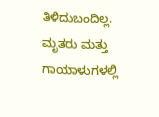ತಿಳಿದುಬಂದಿಲ್ಲ. ಮೃತರು ಮತ್ತು ಗಾಯಾಳುಗಳಲ್ಲಿ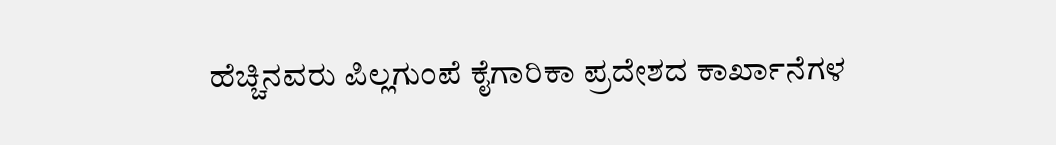ಹೆಚ್ಚಿನವರು ಪಿಲ್ಲಗುಂಪೆ ಕೈಗಾರಿಕಾ ಪ್ರದೇಶದ ಕಾರ್ಖಾನೆಗಳ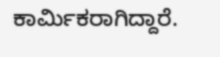ಕಾರ್ಮಿಕರಾಗಿದ್ದಾರೆ.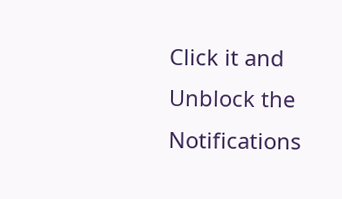Click it and Unblock the Notifications